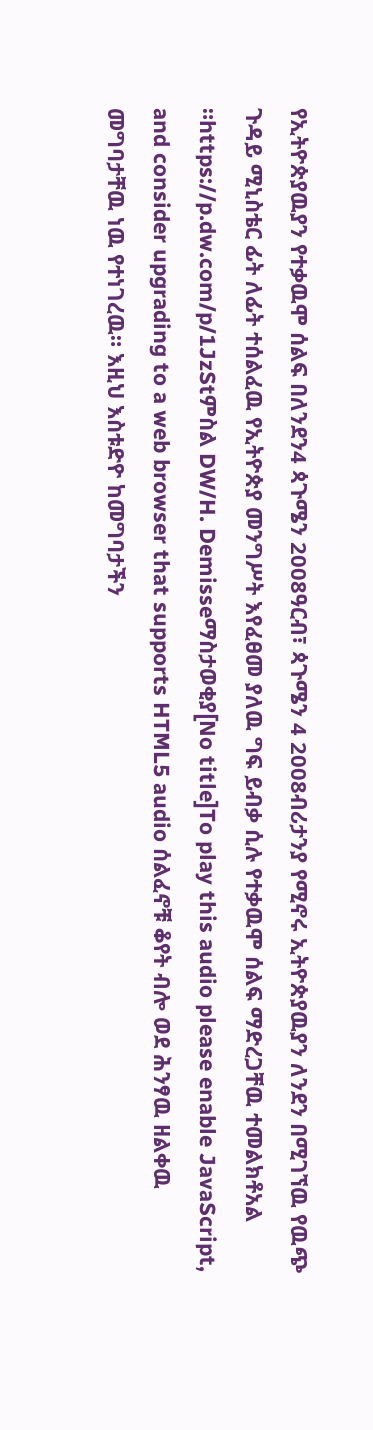የኢትዮጵያዉያን የተቃዉሞ ሰልፍ በለንደን4 ጳጉሜን 2008ዓርብ፣ ጳጉሜን 4 2008ብሪታንያ የሚኖሩ ኢትዮጵያዉያን ለንደን በሚገኘዉ የዉጭ ጉዳይ ሚኒስቴር ፊት ለፊት ተሰልፈዉ የኢትዮጵያ መንግሥት እየፈፀመ ያለዉ ግፍ ይብቃ ሲሉ የተቃዉሞ ሰልፍ ማድረጋቸዉ ተመልክቶአል ።https://p.dw.com/p/1JzStምስል DW/H. Demisseማስታወቂያ[No title]To play this audio please enable JavaScript, and consider upgrading to a web browser that supports HTML5 audio ሰልፈኖቹ ቆየት ብሎ ወደ ሕንፃዉ ዘልቀዉ መግባታቸዉ ነዉ የተነገረዉ። እዚህ እስቱድዮ ከመግባታችን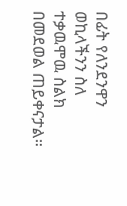በፊት የለንደንዋን ወኪላችንን ስለ ተቃዉሞዉ ስልክ በመደወል ጠይቀናታል።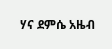ሃና ደምሴ አዜብ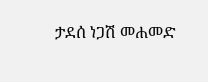ታደሰ ነጋሽ መሐመድ